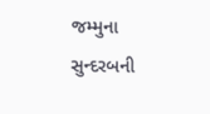જમ્મુના સુન્દરબની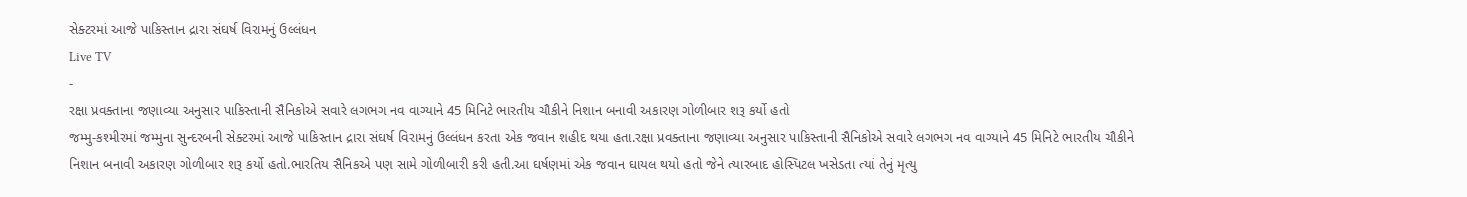સેક્ટરમાં આજે પાકિસ્તાન દ્રારા સંઘર્ષ વિરામનું ઉલ્લંધન
Live TV
-
રક્ષા પ્રવક્તાના જણાવ્યા અનુસાર પાકિસ્તાની સૈનિકોએ સવારે લગભગ નવ વાગ્યાને 45 મિનિટે ભારતીય ચૌકીને નિશાન બનાવી અકારણ ગોળીબાર શરૂ કર્યો હતો
જમ્મુ-કશ્મીરમાં જમ્મુના સુન્દરબની સેક્ટરમાં આજે પાકિસ્તાન દ્રારા સંઘર્ષ વિરામનું ઉલ્લંધન કરતા એક જવાન શહીદ થયા હતા.રક્ષા પ્રવક્તાના જણાવ્યા અનુસાર પાકિસ્તાની સૈનિકોએ સવારે લગભગ નવ વાગ્યાને 45 મિનિટે ભારતીય ચૌકીને નિશાન બનાવી અકારણ ગોળીબાર શરૂ કર્યો હતો.ભારતિય સૈનિકએ પણ સામે ગોળીબારી કરી હતી.આ ઘર્ષણમાં એક જવાન ઘાયલ થયો હતો જેને ત્યારબાદ હોસ્પિટલ ખસેડતા ત્યાં તેનું મૃત્યુ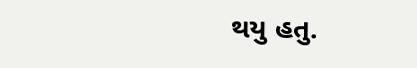થયુ હતુ.